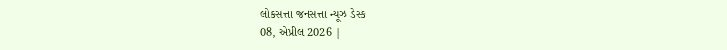લોકસત્તા જનસત્તા ન્યૂઝ ડેસ્ક
08, એપ્રીલ 2026 |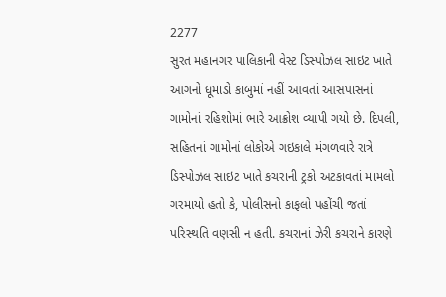2277
સુરત મહાનગર પાલિકાની વેસ્ટ ડિસ્પોઝલ સાઇટ ખાતે આગનો ધૂમાડો કાબુમાં નહીં આવતાં આસપાસનાં ગામોનાં રહિશોમાં ભારે આક્રોશ વ્યાપી ગયો છે. દિપલી, સહિતનાં ગામોનાં લોકોએ ગઇકાલે મંગળવારે રાત્રે ડિસ્પોઝલ સાઇટ ખાતે કચરાની ટ્રકો અટકાવતાં મામલો ગરમાયો હતો કે, પોલીસનો કાફલો પહોંચી જતાં પરિસ્થતિ વણસી ન હતી. કચરાનાં ઝેરી કચરાને કારણે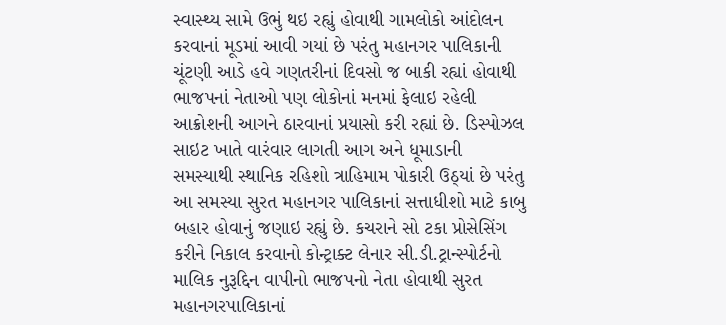સ્વાસ્થ્ય સામે ઉભું થઇ રહ્યું હોવાથી ગામલોકો આંદોલન કરવાનાં મૂડમાં આવી ગયાં છે પરંતુ મહાનગર પાલિકાની ચૂંટણી આડે હવે ગણતરીનાં દિવસો જ બાકી રહ્યાં હોવાથી ભાજપનાં નેતાઓ પણ લોકોનાં મનમાં ફેલાઇ રહેલી આક્રોશની આગને ઠારવાનાં પ્રયાસો કરી રહ્યાં છે. ડિસ્પોઝલ સાઇટ ખાતે વારંવાર લાગતી આગ અને ધૂમાડાની સમસ્યાથી સ્થાનિક રહિશો ત્રાહિમામ પોકારી ઉઠ્યાં છે પરંતુ આ સમસ્યા સુરત મહાનગર પાલિકાનાં સત્તાધીશો માટે કાબુ બહાર હોવાનું જણાઇ રહ્યું છે. કચરાને સો ટકા પ્રોસેસિંગ કરીને નિકાલ કરવાનો કોન્ટ્રાક્ટ લેનાર સી.ડી.ટ્રાન્સ્પોર્ટનો માલિક નુરૂદ્દિન વાપીનો ભાજપનો નેતા હોવાથી સુરત મહાનગરપાલિકાનાં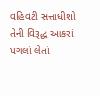વહિવટી સત્તાધીશો તેની વિરૂદ્ધ આકરાં પગલાં લેતાં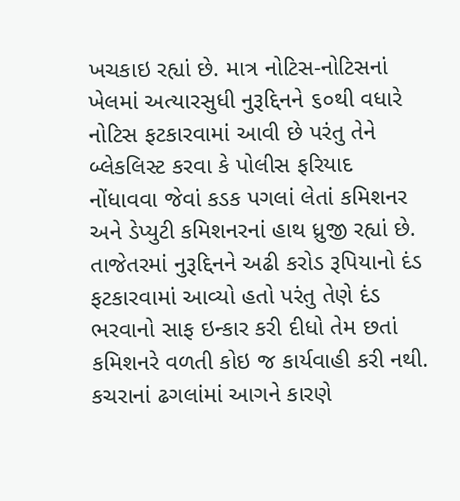ખચકાઇ રહ્યાં છે. માત્ર નોટિસ-નોટિસનાં ખેલમાં અત્યારસુધી નુરૂદ્દિનને ૬૦થી વધારે નોટિસ ફટકારવામાં આવી છે પરંતુ તેને બ્લેકલિસ્ટ કરવા કે પોલીસ ફરિયાદ નોંધાવવા જેવાં કડક પગલાં લેતાં કમિશનર અને ડેપ્યુટી કમિશનરનાં હાથ ધ્રુજી રહ્યાં છે. તાજેતરમાં નુરૂદ્દિનને અઢી કરોડ રૂપિયાનો દંડ ફટકારવામાં આવ્યો હતો પરંતુ તેણે દંડ ભરવાનો સાફ ઇન્કાર કરી દીધો તેમ છતાં કમિશનરે વળતી કોઇ જ કાર્યવાહી કરી નથી. કચરાનાં ઢગલાંમાં આગને કારણે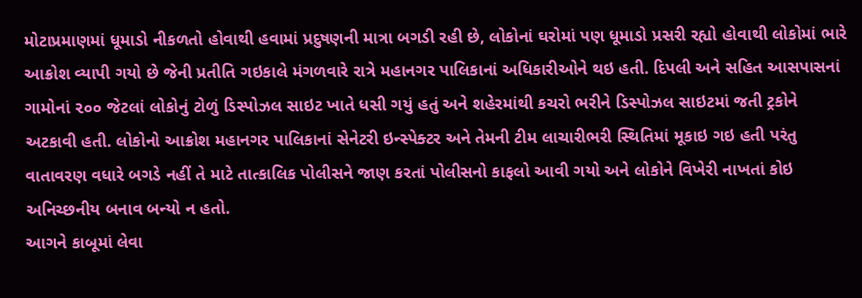મોટાપ્રમાણમાં ધૂમાડો નીકળતો હોવાથી હવામાં પ્રદુષણની માત્રા બગડી રહી છે, લોકોનાં ઘરોમાં પણ ધૂમાડો પ્રસરી રહ્યો હોવાથી લોકોમાં ભારે આક્રોશ વ્યાપી ગયો છે જેની પ્રતીતિ ગઇકાલે મંગળવારે રાત્રે મહાનગર પાલિકાનાં અધિકારીઓને થઇ હતી. દિપલી અને સહિત આસપાસનાં ગામોનાં ૨૦૦ જેટલાં લોકોનું ટોળું ડિસ્પોઝલ સાઇટ ખાતે ધસી ગયું હતું અને શહેરમાંથી કચરો ભરીને ડિસ્પોઝલ સાઇટમાં જતી ટ્રકોને અટકાવી હતી. લોકોનો આક્રોશ મહાનગર પાલિકાનાં સેનેટરી ઇન્સ્પેક્ટર અને તેમની ટીમ લાચારીભરી સ્થિતિમાં મૂકાઇ ગઇ હતી પરંતુ વાતાવરણ વધારે બગડે નહીં તે માટે તાત્કાલિક પોલીસને જાણ કરતાં પોલીસનો કાફલો આવી ગયો અને લોકોને વિખેરી નાખતાં કોઇ અનિચ્છનીય બનાવ બન્યો ન હતો.
આગને કાબૂમાં લેવા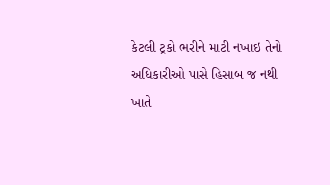કેટલી ટ્રકો ભરીને માટી નખાઇ તેનો અધિકારીઓ પાસે હિસાબ જ નથી
ખાતે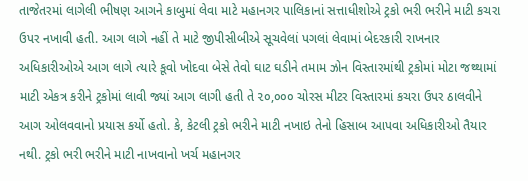તાજેતરમાં લાગેલી ભીષણ આગને કાબુમાં લેવા માટે મહાનગર પાલિકાનાં સત્તાધીશોએ ટ્રકો ભરી ભરીને માટી કચરા ઉપર નખાવી હતી. આગ લાગે નહીં તે માટે જીપીસીબીએ સૂચવેલાં પગલાં લેવામાં બેદરકારી રાખનાર અધિકારીઓએ આગ લાગે ત્યારે કૂવો ખોદવા બેસે તેવો ઘાટ ઘડીને તમામ ઝોન વિસ્તારમાંથી ટ્રકોમાં મોટા જથ્થામાં માટી એકત્ર કરીને ટ્રકોમાં લાવી જ્યાં આગ લાગી હતી તે ૨૦,૦૦૦ ચોરસ મીટર વિસ્તારમાં કચરા ઉપર ઠાલવીને આગ ઓલવવાનો પ્રયાસ કર્યો હતો. કે, કેટલી ટ્રકો ભરીને માટી નખાઇ તેનો હિસાબ આપવા અધિકારીઓ તૈયાર નથી. ટ્રકો ભરી ભરીને માટી નાખવાનો ખર્ચ મહાનગર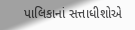પાલિકાનાં સત્તાધીશોએ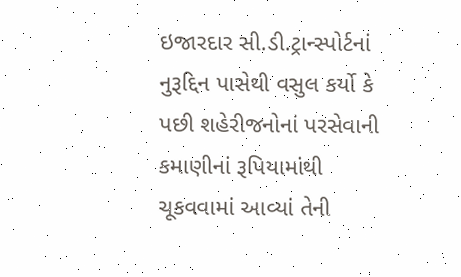ઇજારદાર સી.ડી.ટ્રાન્સ્પોર્ટનાં નુરૂદ્દિન પાસેથી વસુલ કર્યો કે પછી શહેરીજનોનાં પરસેવાની કમાણીનાં રૂપિયામાંથી ચૂકવવામાં આવ્યાં તેની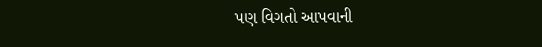પણ વિગતો આપવાની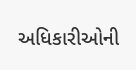અધિકારીઓની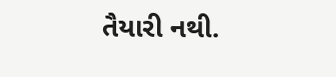તૈયારી નથી.